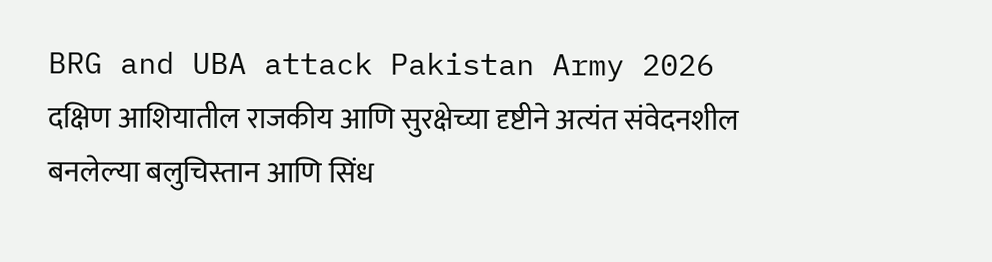BRG and UBA attack Pakistan Army 2026
दक्षिण आशियातील राजकीय आणि सुरक्षेच्या दृष्टीने अत्यंत संवेदनशील बनलेल्या बलुचिस्तान आणि सिंध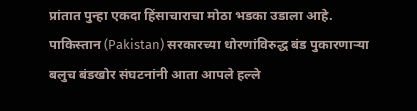प्रांतात पुन्हा एकदा हिंसाचाराचा मोठा भडका उडाला आहे. पाकिस्तान (Pakistan) सरकारच्या धोरणांविरुद्ध बंड पुकारणाऱ्या बलुच बंडखोर संघटनांनी आता आपले हल्ले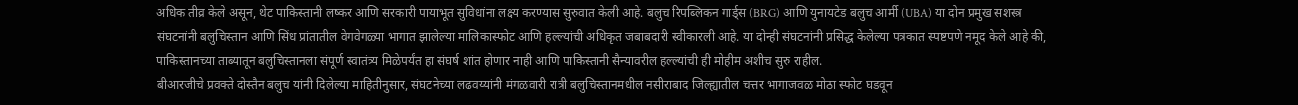अधिक तीव्र केले असून, थेट पाकिस्तानी लष्कर आणि सरकारी पायाभूत सुविधांना लक्ष्य करण्यास सुरुवात केली आहे. बलुच रिपब्लिकन गार्ड्स (BRG) आणि युनायटेड बलुच आर्मी (UBA) या दोन प्रमुख सशस्त्र संघटनांनी बलुचिस्तान आणि सिंध प्रांतातील वेगवेगळ्या भागात झालेल्या मालिकास्फोट आणि हल्ल्यांची अधिकृत जबाबदारी स्वीकारली आहे. या दोन्ही संघटनांनी प्रसिद्ध केलेल्या पत्रकात स्पष्टपणे नमूद केले आहे की, पाकिस्तानच्या ताब्यातून बलुचिस्तानला संपूर्ण स्वातंत्र्य मिळेपर्यंत हा संघर्ष शांत होणार नाही आणि पाकिस्तानी सैन्यावरील हल्ल्यांची ही मोहीम अशीच सुरु राहील.
बीआरजीचे प्रवक्ते दोस्तैन बलुच यांनी दिलेल्या माहितीनुसार, संघटनेच्या लढवय्यांनी मंगळवारी रात्री बलुचिस्तानमधील नसीराबाद जिल्ह्यातील चत्तर भागाजवळ मोठा स्फोट घडवून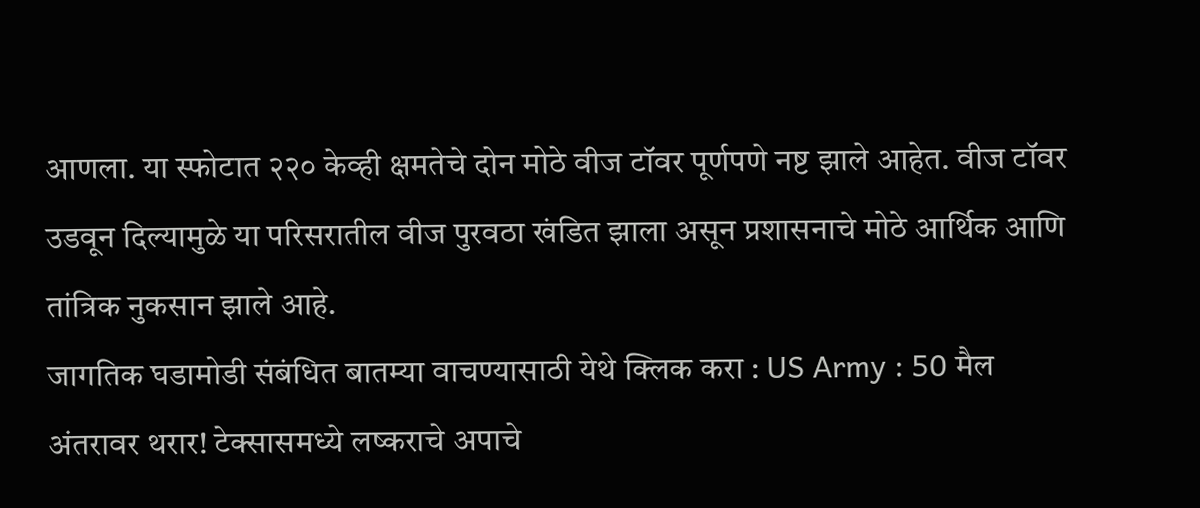आणला. या स्फोटात २२० केव्ही क्षमतेचे दोन मोठे वीज टॉवर पूर्णपणे नष्ट झाले आहेत. वीज टॉवर उडवून दिल्यामुळे या परिसरातील वीज पुरवठा खंडित झाला असून प्रशासनाचे मोठे आर्थिक आणि तांत्रिक नुकसान झाले आहे.
जागतिक घडामोडी संबंधित बातम्या वाचण्यासाठी येथे क्लिक करा : US Army : 50 मैल अंतरावर थरार! टेक्सासमध्ये लष्कराचे अपाचे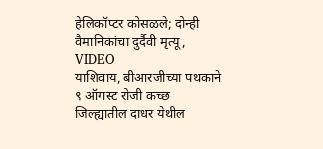हेलिकॉप्टर कोसळले; दोन्ही वैमानिकांचा दुर्दैवी मृत्यू, VIDEO
याशिवाय, बीआरजीच्या पथकाने ९ ऑगस्ट रोजी कच्छ जिल्ह्यातील दाधर येथील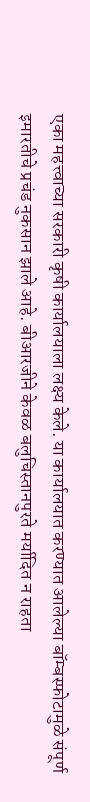एका महत्त्वाच्या सरकारी कृषी कार्यालयाला लक्ष्य केले. या कार्यालयात करण्यात आलेल्या बॉम्बस्फोटामुळे संपूर्ण इमारतीचे प्रचंड नुकसान झाले आहे. बीआरजीने केवळ बलुचिस्तानपुरते मर्यादित न राहता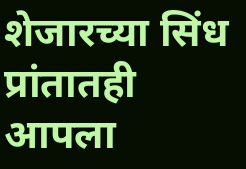शेजारच्या सिंध प्रांतातही आपला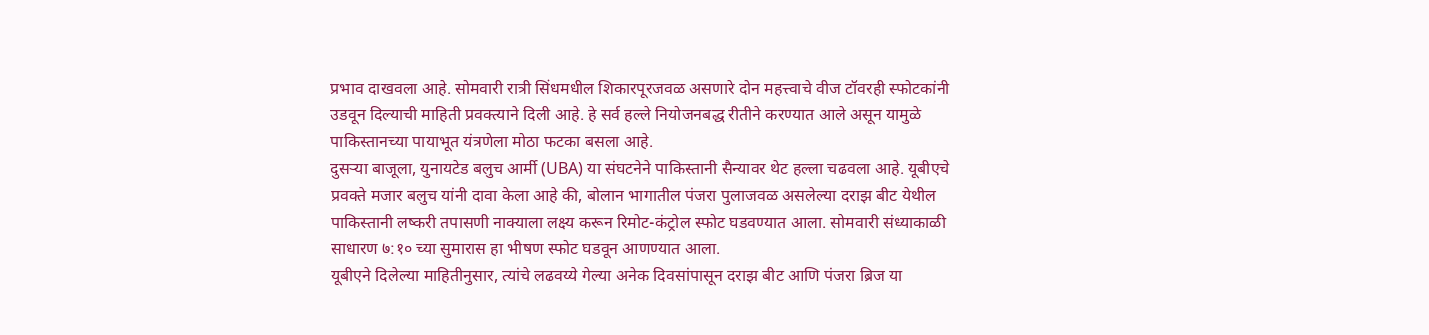प्रभाव दाखवला आहे. सोमवारी रात्री सिंधमधील शिकारपूरजवळ असणारे दोन महत्त्वाचे वीज टॉवरही स्फोटकांनी उडवून दिल्याची माहिती प्रवक्त्याने दिली आहे. हे सर्व हल्ले नियोजनबद्ध रीतीने करण्यात आले असून यामुळे पाकिस्तानच्या पायाभूत यंत्रणेला मोठा फटका बसला आहे.
दुसऱ्या बाजूला, युनायटेड बलुच आर्मी (UBA) या संघटनेने पाकिस्तानी सैन्यावर थेट हल्ला चढवला आहे. यूबीएचे प्रवक्ते मजार बलुच यांनी दावा केला आहे की, बोलान भागातील पंजरा पुलाजवळ असलेल्या दराझ बीट येथील पाकिस्तानी लष्करी तपासणी नाक्याला लक्ष्य करून रिमोट-कंट्रोल स्फोट घडवण्यात आला. सोमवारी संध्याकाळी साधारण ७:१० च्या सुमारास हा भीषण स्फोट घडवून आणण्यात आला.
यूबीएने दिलेल्या माहितीनुसार, त्यांचे लढवय्ये गेल्या अनेक दिवसांपासून दराझ बीट आणि पंजरा ब्रिज या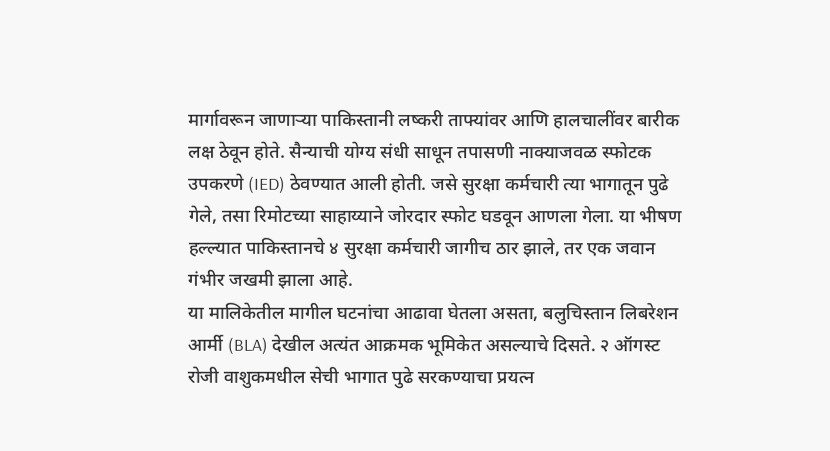मार्गावरून जाणाऱ्या पाकिस्तानी लष्करी ताफ्यांवर आणि हालचालींवर बारीक लक्ष ठेवून होते. सैन्याची योग्य संधी साधून तपासणी नाक्याजवळ स्फोटक उपकरणे (IED) ठेवण्यात आली होती. जसे सुरक्षा कर्मचारी त्या भागातून पुढे गेले, तसा रिमोटच्या साहाय्याने जोरदार स्फोट घडवून आणला गेला. या भीषण हल्ल्यात पाकिस्तानचे ४ सुरक्षा कर्मचारी जागीच ठार झाले, तर एक जवान गंभीर जखमी झाला आहे.
या मालिकेतील मागील घटनांचा आढावा घेतला असता, बलुचिस्तान लिबरेशन आर्मी (BLA) देखील अत्यंत आक्रमक भूमिकेत असल्याचे दिसते. २ ऑगस्ट रोजी वाशुकमधील सेची भागात पुढे सरकण्याचा प्रयत्न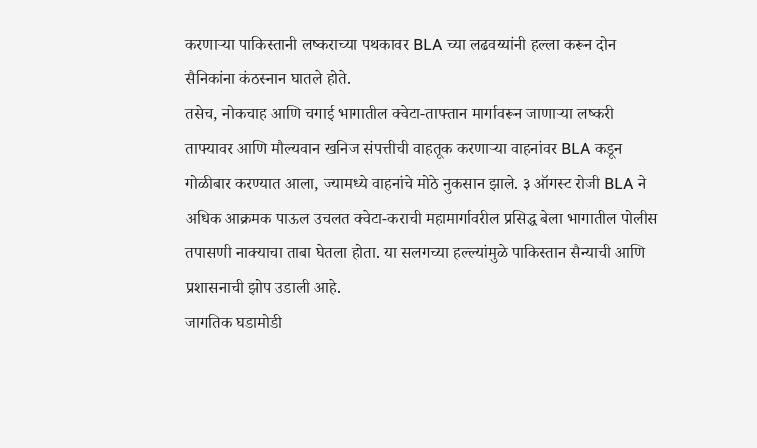करणाऱ्या पाकिस्तानी लष्कराच्या पथकावर BLA च्या लढवय्यांनी हल्ला करून दोन सैनिकांना कंठस्नान घातले होते.
तसेच, नोकचाह आणि चगाई भागातील क्वेटा-ताफ्तान मार्गावरून जाणाऱ्या लष्करी ताफ्यावर आणि मौल्यवान खनिज संपत्तीची वाहतूक करणाऱ्या वाहनांवर BLA कडून गोळीबार करण्यात आला, ज्यामध्ये वाहनांचे मोठे नुकसान झाले. ३ ऑगस्ट रोजी BLA ने अधिक आक्रमक पाऊल उचलत क्वेटा-कराची महामार्गावरील प्रसिद्ध बेला भागातील पोलीस तपासणी नाक्याचा ताबा घेतला होता. या सलगच्या हल्ल्यांमुळे पाकिस्तान सैन्याची आणि प्रशासनाची झोप उडाली आहे.
जागतिक घडामोडी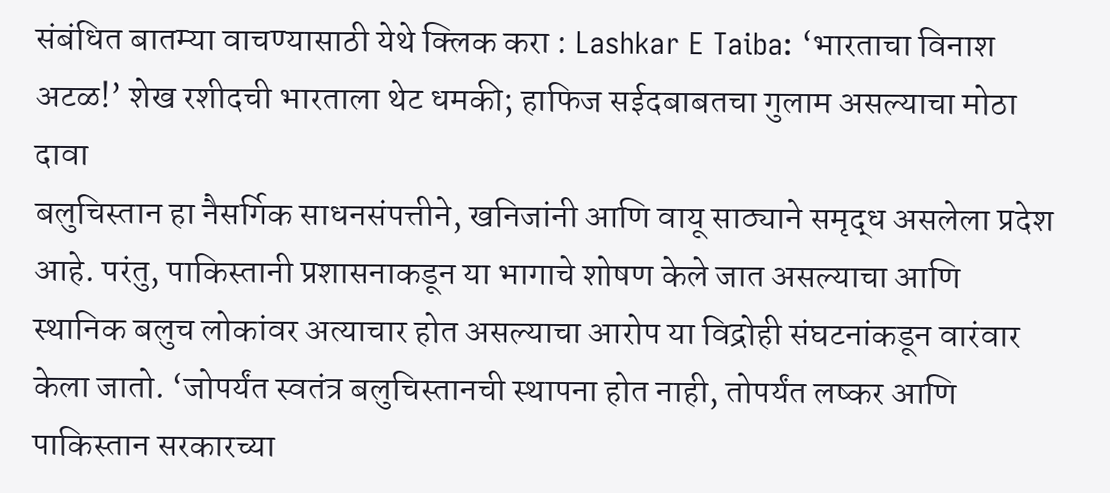संबंधित बातम्या वाचण्यासाठी येथे क्लिक करा : Lashkar E Taiba: ‘भारताचा विनाश अटळ!’ शेख रशीदची भारताला थेट धमकी; हाफिज सईदबाबतचा गुलाम असल्याचा मोठा दावा
बलुचिस्तान हा नैसर्गिक साधनसंपत्तीने, खनिजांनी आणि वायू साठ्याने समृद्ध असलेला प्रदेश आहे. परंतु, पाकिस्तानी प्रशासनाकडून या भागाचे शोषण केले जात असल्याचा आणि स्थानिक बलुच लोकांवर अत्याचार होत असल्याचा आरोप या विद्रोही संघटनांकडून वारंवार केला जातो. ‘जोपर्यंत स्वतंत्र बलुचिस्तानची स्थापना होत नाही, तोपर्यंत लष्कर आणि पाकिस्तान सरकारच्या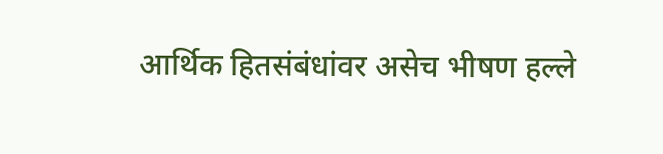आर्थिक हितसंबंधांवर असेच भीषण हल्ले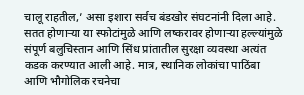चालू राहतील,’ असा इशारा सर्वच बंडखोर संघटनांनी दिला आहे.
सतत होणाऱ्या या स्फोटांमुळे आणि लष्करावर होणाऱ्या हल्ल्यांमुळे संपूर्ण बलुचिस्तान आणि सिंध प्रांतातील सुरक्षा व्यवस्था अत्यंत कडक करण्यात आली आहे. मात्र, स्थानिक लोकांचा पाठिंबा आणि भौगोलिक रचनेचा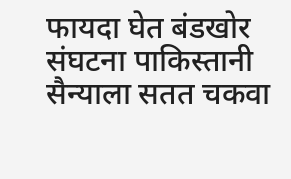फायदा घेत बंडखोर संघटना पाकिस्तानी सैन्याला सतत चकवा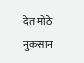देत मोठे नुकसान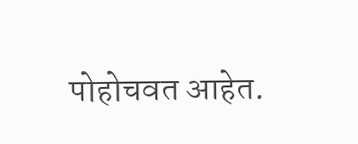पोहोचवत आहेत.